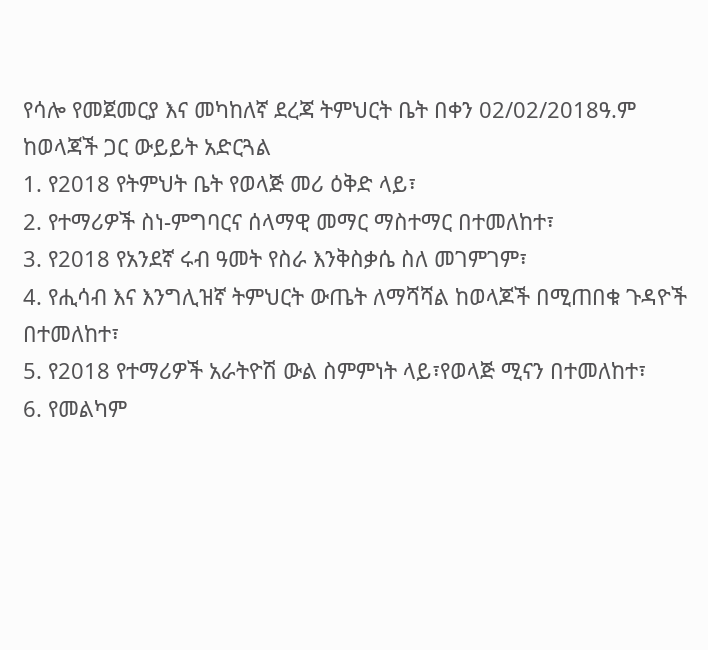የሳሎ የመጀመርያ እና መካከለኛ ደረጃ ትምህርት ቤት በቀን 02/02/2018ዓ.ም ከወላጃች ጋር ውይይት አድርጓል
1. የ2018 የትምህት ቤት የወላጅ መሪ ዕቅድ ላይ፣
2. የተማሪዎች ስነ-ምግባርና ሰላማዊ መማር ማስተማር በተመለከተ፣
3. የ2018 የአንደኛ ሩብ ዓመት የስራ እንቅስቃሴ ስለ መገምገም፣
4. የሒሳብ እና እንግሊዝኛ ትምህርት ውጤት ለማሻሻል ከወላጆች በሚጠበቁ ጉዳዮች በተመለከተ፣
5. የ2018 የተማሪዎች አራትዮሽ ውል ስምምነት ላይ፣የወላጅ ሚናን በተመለከተ፣
6. የመልካም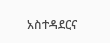አስተዳደርና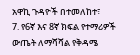አዋኪ ጉዳዮች በተመለከተ፣
7. የ6ኛ እና 8ኛ ክፍል የተማሪዎች ውጤት ለማሻሻል የቅዳሜ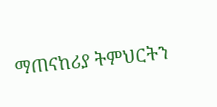ማጠናከሪያ ትምህርትን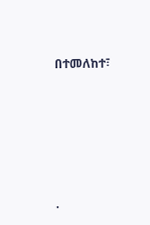በተመለከተ፣








.